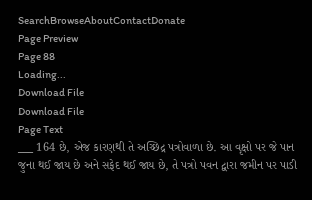SearchBrowseAboutContactDonate
Page Preview
Page 88
Loading...
Download File
Download File
Page Text
___ 164 છે, એજ કારણથી તે અચ્છિદ્ર પત્રોવાળા છે. આ વૃક્ષો પર જે પાન જુના થઈ જાય છે અને સફેદ થઈ જાય છે, તે પત્રો પવન દ્વારા જમીન પર પાડી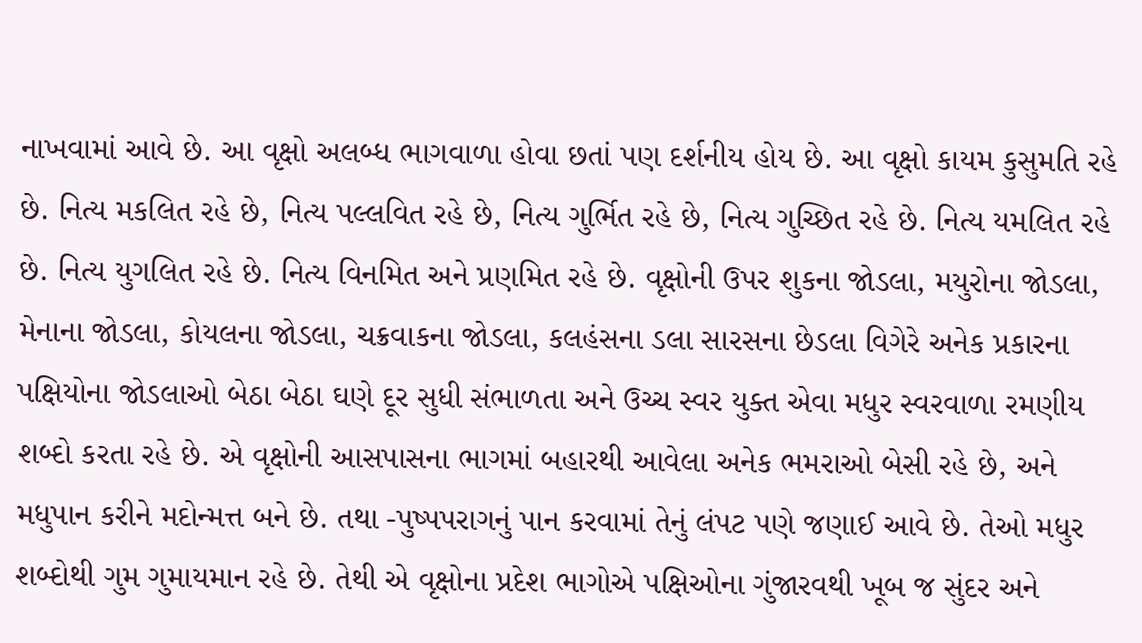નાખવામાં આવે છે. આ વૃક્ષો અલબ્ધ ભાગવાળા હોવા છતાં પણ દર્શનીય હોય છે. આ વૃક્ષો કાયમ કુસુમતિ રહે છે. નિત્ય મકલિત રહે છે, નિત્ય પલ્લવિત રહે છે, નિત્ય ગુર્ભિત રહે છે, નિત્ય ગુચ્છિત રહે છે. નિત્ય યમલિત રહે છે. નિત્ય યુગલિત રહે છે. નિત્ય વિનમિત અને પ્રણમિત રહે છે. વૃક્ષોની ઉપર શુકના જોડલા, મયુરોના જોડલા, મેનાના જોડલા, કોયલના જોડલા, ચક્રવાકના જોડલા, કલહંસના ડલા સારસના છેડલા વિગેરે અનેક પ્રકારના પક્ષિયોના જોડલાઓ બેઠા બેઠા ઘણે દૂર સુધી સંભાળતા અને ઉચ્ચ સ્વર યુક્ત એવા મધુર સ્વરવાળા રમણીય શબ્દો કરતા રહે છે. એ વૃક્ષોની આસપાસના ભાગમાં બહારથી આવેલા અનેક ભમરાઓ બેસી રહે છે, અને મધુપાન કરીને મદોન્મત્ત બને છે. તથા -પુષ્પપરાગનું પાન કરવામાં તેનું લંપટ પણે જણાઈ આવે છે. તેઓ મધુર શબ્દોથી ગુમ ગુમાયમાન રહે છે. તેથી એ વૃક્ષોના પ્રદેશ ભાગોએ પક્ષિઓના ગુંજારવથી ખૂબ જ સુંદર અને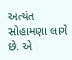અત્યંત સોહામણા લાગે છે. એ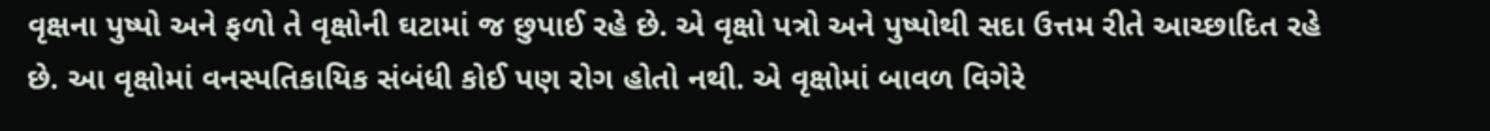વૃક્ષના પુષ્પો અને ફળો તે વૃક્ષોની ઘટામાં જ છુપાઈ રહે છે. એ વૃક્ષો પત્રો અને પુષ્પોથી સદા ઉત્તમ રીતે આચ્છાદિત રહે છે. આ વૃક્ષોમાં વનસ્પતિકાયિક સંબંધી કોઈ પણ રોગ હોતો નથી. એ વૃક્ષોમાં બાવળ વિગેરે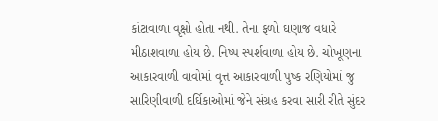કાંટાવાળા વૃક્ષો હોતા નથી. તેના ફળો ઘણાજ વધારે મીઠાશવાળા હોય છે. નિષ્પ સ્પર્શવાળા હોય છે. ચોખૂણના આકારવાળી વાવોમાં વૃત્ત આકારવાળી પુષ્ક રણિયોમાં જુ સારિણીવાળી દર્ઘિકાઓમાં જેને સંગ્રહ કરવા સારી રીતે સુંદર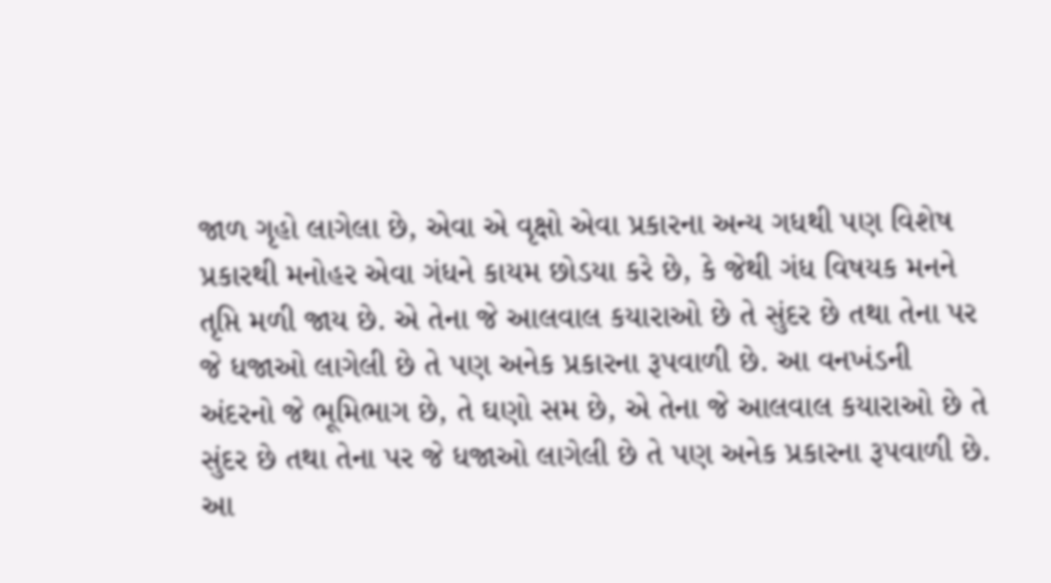જાળ ગૃહો લાગેલા છે, એવા એ વૃક્ષો એવા પ્રકારના અન્ય ગધથી પણ વિશેષ પ્રકારથી મનોહર એવા ગંધને કાયમ છોડયા કરે છે, કે જેથી ગંધ વિષયક મનને તૃપ્તિ મળી જાય છે. એ તેના જે આલવાલ કયારાઓ છે તે સુંદર છે તથા તેના પર જે ધજાઓ લાગેલી છે તે પણ અનેક પ્રકારના રૂપવાળી છે. આ વનખંડની અંદરનો જે ભૂમિભાગ છે, તે ઘણો સમ છે, એ તેના જે આલવાલ કયારાઓ છે તે સુંદર છે તથા તેના પર જે ધજાઓ લાગેલી છે તે પણ અનેક પ્રકારના રૂપવાળી છે. આ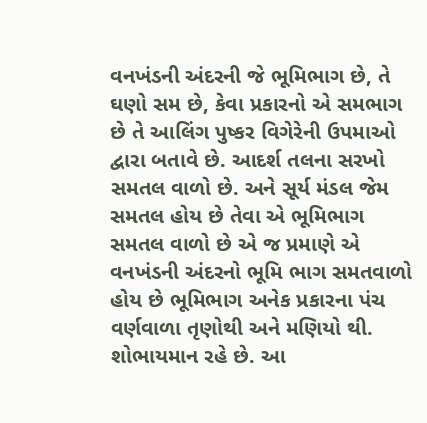વનખંડની અંદરની જે ભૂમિભાગ છે, તે ઘણો સમ છે, કેવા પ્રકારનો એ સમભાગ છે તે આલિંગ પુષ્કર વિગેરેની ઉપમાઓ દ્વારા બતાવે છે. આદર્શ તલના સરખો સમતલ વાળો છે. અને સૂર્ય મંડલ જેમ સમતલ હોય છે તેવા એ ભૂમિભાગ સમતલ વાળો છે એ જ પ્રમાણે એ વનખંડની અંદરનો ભૂમિ ભાગ સમતવાળો હોય છે ભૂમિભાગ અનેક પ્રકારના પંચ વર્ણવાળા તૃણોથી અને મણિયો થી. શોભાયમાન રહે છે. આ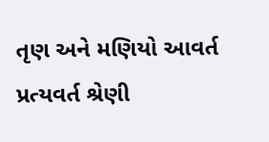તૃણ અને મણિયો આવર્ત પ્રત્યવર્ત શ્રેણી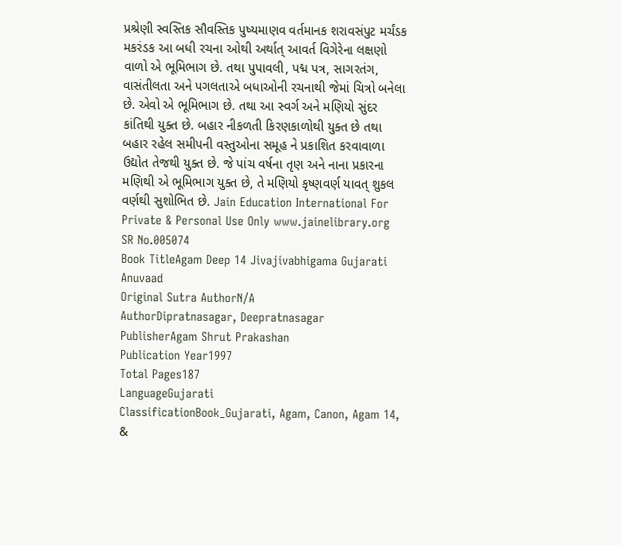પ્રશ્રેણી સ્વસ્તિક સૌવસ્તિક પુષ્યમાણવ વર્તમાનક શરાવસંપુટ મર્ચંડક મકરંડક આ બધી રચના ઓથી અર્થાત્ આવર્ત વિગેરેના લક્ષણો વાળો એ ભૂમિભાગ છે. તથા પુપાવલી, પદ્મ પત્ર, સાગરતંગ, વાસંતીલતા અને પગલતાએ બધાઓની રચનાથી જેમાં ચિત્રો બનેલા છે. એવો એ ભૂમિભાગ છે. તથા આ સ્વર્ગ અને મણિયો સુંદર કાંતિથી યુક્ત છે. બહાર નીકળતી કિરણકાળોથી યુક્ત છે તથા બહાર રહેલ સમીપની વસ્તુઓના સમૂહ ને પ્રકાશિત કરવાવાળા ઉદ્યોત તેજથી યુક્ત છે. જે પાંચ વર્ષના તૃણ અને નાના પ્રકારના મણિથી એ ભૂમિભાગ યુક્ત છે, તે મણિયો કૃષ્ણવર્ણ યાવત્ શુકલ વર્ણથી સુશોભિત છે. Jain Education International For Private & Personal Use Only www.jainelibrary.org
SR No.005074
Book TitleAgam Deep 14 Jivajivabhigama Gujarati Anuvaad
Original Sutra AuthorN/A
AuthorDipratnasagar, Deepratnasagar
PublisherAgam Shrut Prakashan
Publication Year1997
Total Pages187
LanguageGujarati
ClassificationBook_Gujarati, Agam, Canon, Agam 14, &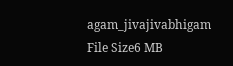agam_jivajivabhigam
File Size6 MB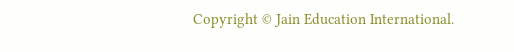Copyright © Jain Education International.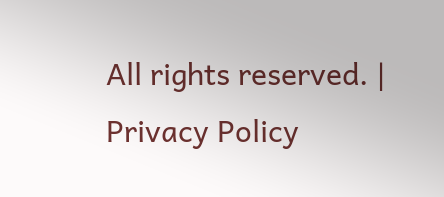All rights reserved. | Privacy Policy